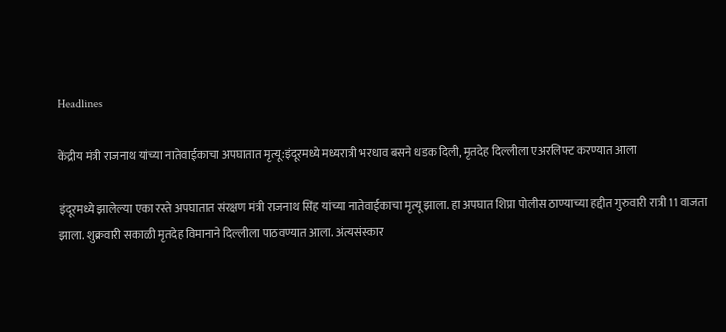Headlines

केंद्रीय मंत्री राजनाथ यांच्या नातेवाईकाचा अपघातात मृत्यू:इंदूरमध्ये मध्यरात्री भरधाव बसने धडक दिली, मृतदेह दिल्लीला एअरलिफ्ट करण्यात आला

इंदूरमध्ये झालेल्या एका रस्ते अपघातात संरक्षण मंत्री राजनाथ सिंह यांच्या नातेवाईकाचा मृत्यू झाला. हा अपघात शिप्रा पोलीस ठाण्याच्या हद्दीत गुरुवारी रात्री 11 वाजता झाला. शुक्रवारी सकाळी मृतदेह विमानाने दिल्लीला पाठवण्यात आला. अंत्यसंस्कार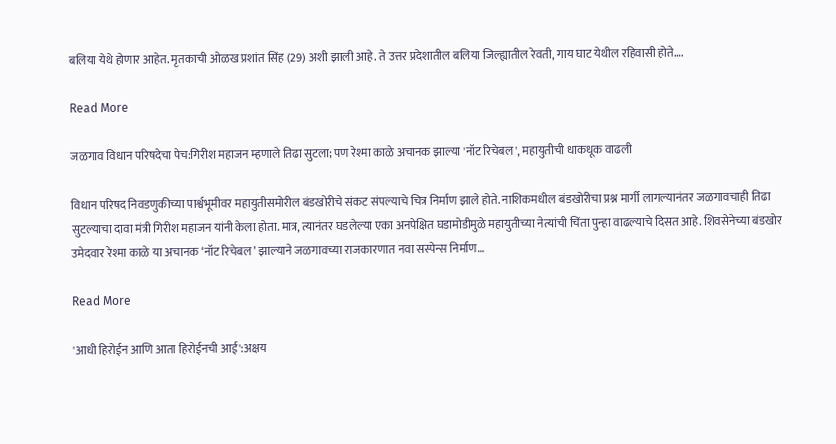बलिया येथे होणार आहेत. मृतकाची ओळख प्रशांत सिंह (29) अशी झाली आहे. ते उत्तर प्रदेशातील बलिया जिल्ह्यातील रेवती, गाय घाट येथील रहिवासी होते….

Read More

जळगाव विधान परिषदेचा पेच:गिरीश महाजन म्हणाले तिढा सुटला; पण रेश्मा काळे अचानक झाल्या 'नॉट रिचेबल', महायुतीची धाकधूक वाढली

विधान परिषद निवडणुकीच्या पार्श्वभूमीवर महायुतीसमोरील बंडखोरीचे संकट संपल्याचे चित्र निर्माण झाले होते. नाशिकमधील बंडखोरीचा प्रश्न मार्गी लागल्यानंतर जळगावचाही तिढा सुटल्याचा दावा मंत्री गिरीश महाजन यांनी केला होता. मात्र, त्यानंतर घडलेल्या एका अनपेक्षित घडामोडीमुळे महायुतीच्या नेत्यांची चिंता पुन्हा वाढल्याचे दिसत आहे. शिवसेनेच्या बंडखोर उमेदवार रेश्मा काळे या अचानक ‘नॉट रिचेबल’ झाल्याने जळगावच्या राजकारणात नवा सस्पेन्स निर्माण…

Read More

'आधी हिरोईन आणि आता हिरोईनची आई':अक्षय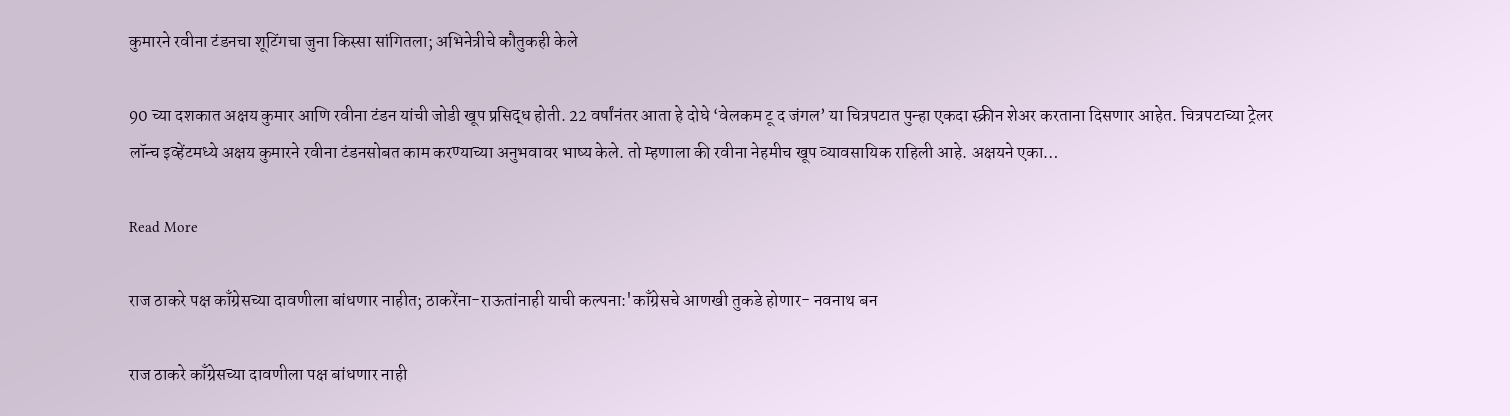कुमारने रवीना टंडनचा शूटिंगचा जुना किस्सा सांगितला; अभिनेत्रीचे कौतुकही केले

90 च्या दशकात अक्षय कुमार आणि रवीना टंडन यांची जोडी खूप प्रसिद्ध होती. 22 वर्षांनंतर आता हे दोघे ‘वेलकम टू द जंगल’ या चित्रपटात पुन्हा एकदा स्क्रीन शेअर करताना दिसणार आहेत. चित्रपटाच्या ट्रेलर लॉन्च इव्हेंटमध्ये अक्षय कुमारने रवीना टंडनसोबत काम करण्याच्या अनुभवावर भाष्य केले. तो म्हणाला की रवीना नेहमीच खूप व्यावसायिक राहिली आहे. अक्षयने एका…

Read More

राज ठाकरे पक्ष काँग्रेसच्या दावणीला बांधणार नाहीत; ठाकरेंना-राऊतांनाही याची कल्पना:'काँग्रेसचे आणखी तुकडे होणार- नवनाथ बन

राज ठाकरे काँग्रेसच्या दावणीला पक्ष बांधणार नाही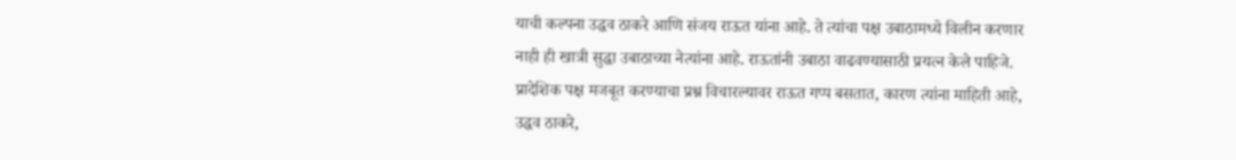याची कल्पना उद्धव ठाकरे आणि संजय राऊत यांना आहे. ते त्यांचा पक्ष उबाठामध्ये विलीन करणार नाही ही खात्री सुद्धा उबाठाच्या नेत्यांना आहे. राऊतांनी उबाठा वाढवण्यासाठी प्रयत्न केले पाहिजे. प्रादेशिक पक्ष मजबूत करण्याचा प्रश्न विचारल्यावर राऊत गप्प बसतात, कारण त्यांना माहिती आहे, उद्धव ठाकरे,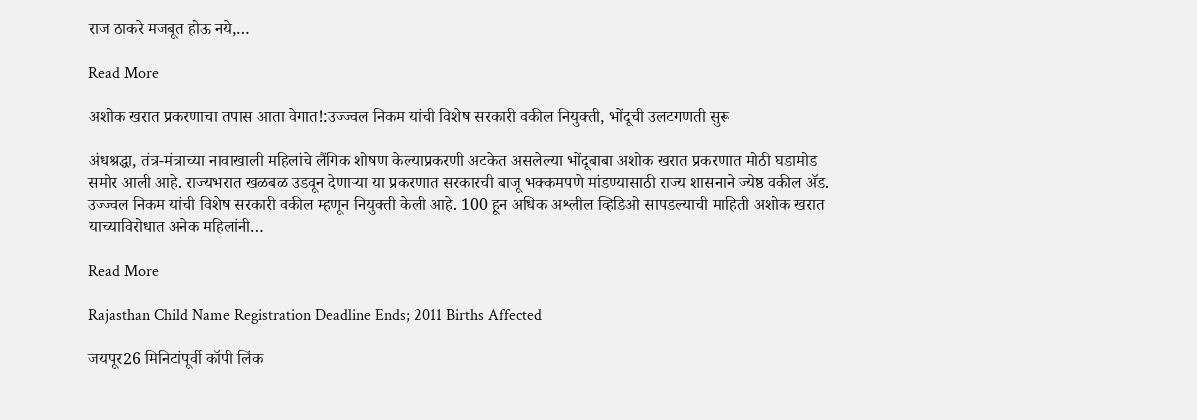राज ठाकरे मजबूत होऊ नये,…

Read More

अशोक खरात प्रकरणाचा तपास आता वेगात!:उज्ज्वल निकम यांची विशेष सरकारी वकील नियुक्ती, भोंदूची उलटगणती सुरू

अंधश्रद्धा, तंत्र-मंत्राच्या नावाखाली महिलांचे लैंगिक शोषण केल्याप्रकरणी अटकेत असलेल्या भोंदूबाबा अशोक खरात प्रकरणात मोठी घडामोड समोर आली आहे. राज्यभरात खळबळ उडवून देणाऱ्या या प्रकरणात सरकारची बाजू भक्कमपणे मांडण्यासाठी राज्य शासनाने ज्येष्ठ वकील ॲड. उज्ज्वल निकम यांची विशेष सरकारी वकील म्हणून नियुक्ती केली आहे. 100 हून अधिक अश्लील व्हिडिओ सापडल्याची माहिती अशोक खरात याच्याविरोधात अनेक महिलांनी…

Read More

Rajasthan Child Name Registration Deadline Ends; 2011 Births Affected

जयपूर26 मिनिटांपूर्वी कॉपी लिंक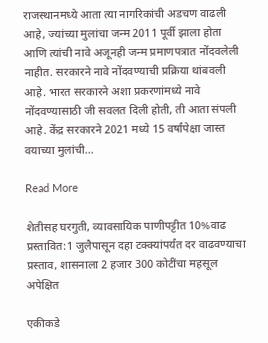राजस्थानमध्ये आता त्या नागरिकांची अडचण वाढली आहे, ज्यांच्या मुलांचा जन्म 2011 पूर्वी झाला होता आणि त्यांची नावे अजूनही जन्म प्रमाणपत्रात नोंदवलेली नाहीत. सरकारने नावे नोंदवण्याची प्रक्रिया थांबवली आहे. भारत सरकारने अशा प्रकरणांमध्ये नावे नोंदवण्यासाठी जी सवलत दिली होती, ती आता संपली आहे. केंद्र सरकारने 2021 मध्ये 15 वर्षांपेक्षा जास्त वयाच्या मुलांची…

Read More

शेतीसह घरगुती, व्यावसायिक पाणीपट्टीत 10%वाढ प्रस्तावित:1 जुलैपासून दहा टक्क्यांपर्यंत दर वाढवण्याचा प्रस्ताव, शासनाला 2 हजार 300 कोटींचा महसूल अपेक्षित

एकीकडे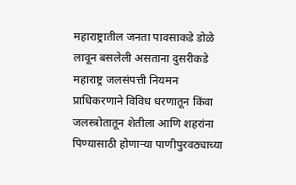महाराष्ट्रातील जनता पावसाकडे डोळे लावून बसलेली असताना दुसरीकडे महाराष्ट्र जलसंपत्ती नियमन प्राधिकरणाने विविध धरणातून किंवा जलस्त्रोतातून शेतीला आणि शहरांना पिण्यासाठी होणाऱ्या पाणीपुरवठ्याच्या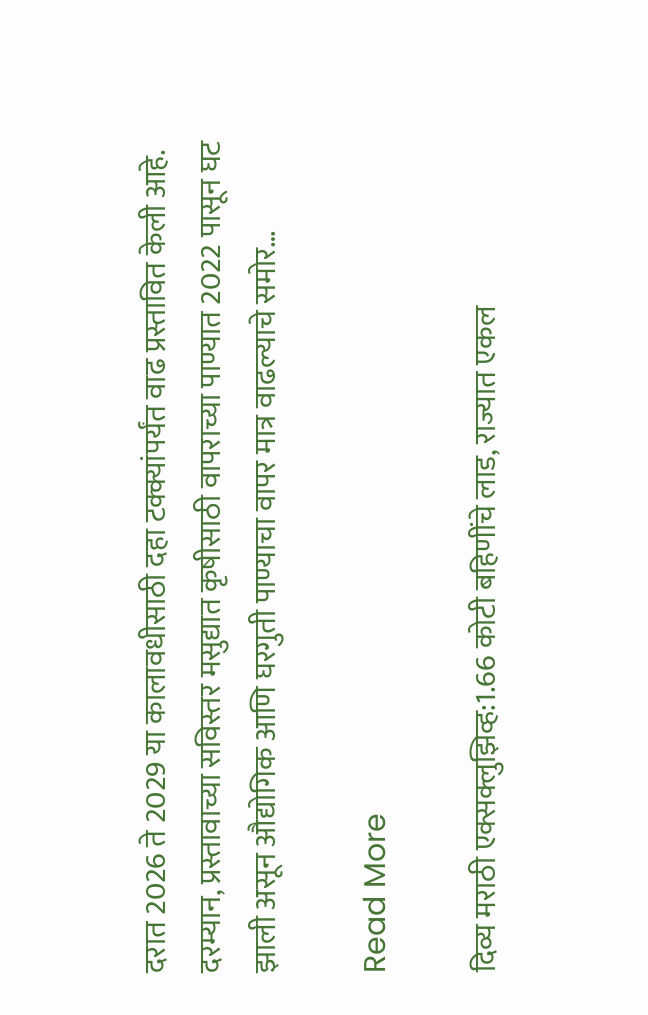दरात 2026 ते 2029 या कालावधीसाठी दहा टक्क्यांपर्यंत वाढ प्रस्तावित केली आहे. दरम्यान, प्रस्तावाच्या सविस्तर मसुद्यात कृषीसाठी वापराच्या पाण्यात 2022 पासून घट झाली असून औद्योगिक आणि घरगुती पाण्याचा वापर मात्र वाढल्याचे समोर…

Read More

दिव्य मराठी एक्सक्लुझिव्ह:1.66 कोटी बहिणींचे लाड, राज्यात एकल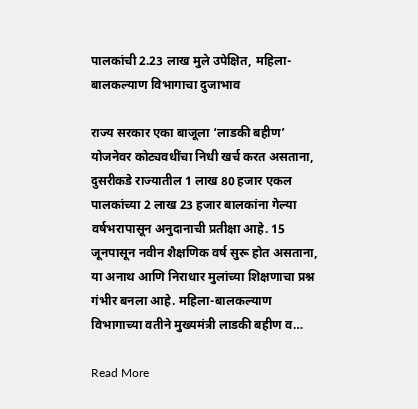पालकांची 2.23 लाख मुले उपेक्षित, महिला-बालकल्याण विभागाचा दुजाभाव

राज्य सरकार एका बाजूला ‘लाडकी बहीण’ योजनेवर कोट्यवधींचा निधी खर्च करत असताना, दुसरीकडे राज्यातील 1 लाख 80 हजार एकल पालकांच्या 2 लाख 23 हजार बालकांना गेल्या वर्षभरापासून अनुदानाची प्रतीक्षा आहे. 15 जूनपासून नवीन शैक्षणिक वर्ष सुरू होत असताना, या अनाथ आणि निराधार मुलांच्या शिक्षणाचा प्रश्न गंभीर बनला आहे. महिला-बालकल्याण विभागाच्या वतीने मुख्यमंत्री लाडकी बहीण व…

Read More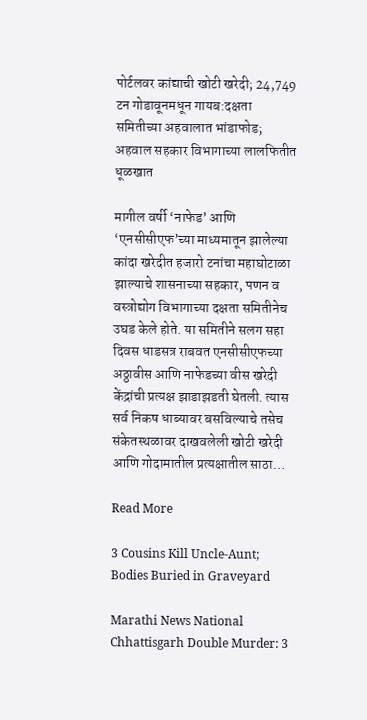पोर्टलवर कांद्याची खोटी खरेदी; 24,749 टन गोडावूनमधून गायब:दक्षता समितीच्या अहवालात भांडाफोड; अहवाल सहकार विभागाच्या लालफितीत धूळखात

मागील वर्षी ‘नाफेड’ आणि ‘एनसीसीएफ’च्या माध्यमातून झालेल्या कांदा खरेदीत हजारो टनांचा महाघोटाळा झाल्याचे शासनाच्या सहकार, पणन व वस्त्रोद्योग विभागाच्या दक्षता समितीनेच उघड केले होते. या समितीने सलग सहा दिवस धाडसत्र राबवत एनसीसीएफच्या अठ्ठावीस आणि नाफेडच्या वीस खरेदी केंद्रांची प्रत्यक्ष झाडाझडती घेतली. त्यास सर्व निकष धाब्यावर बसविल्याचे तसेच संकेतस्थळावर दाखवलेली खोटी खरेदी आणि गोदामातील प्रत्यक्षातील साठा…

Read More

3 Cousins Kill Uncle-Aunt; Bodies Buried in Graveyard

Marathi News National Chhattisgarh Double Murder: 3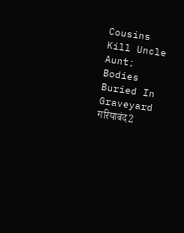Cousins Kill Uncle Aunt; Bodies Buried In Graveyard गरियाबंद2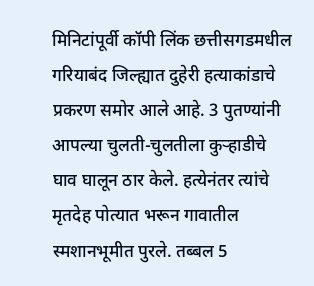मिनिटांपूर्वी कॉपी लिंक छत्तीसगडमधील गरियाबंद जिल्ह्यात दुहेरी हत्याकांडाचे प्रकरण समोर आले आहे. 3 पुतण्यांनी आपल्या चुलती-चुलतीला कुऱ्हाडीचे घाव घालून ठार केले. हत्येनंतर त्यांचे मृतदेह पोत्यात भरून गावातील स्मशानभूमीत पुरले. तब्बल 5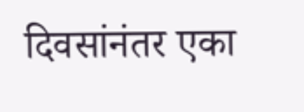दिवसांनंतर एका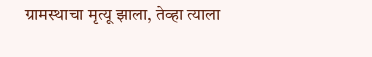ग्रामस्थाचा मृत्यू झाला, तेव्हा त्याला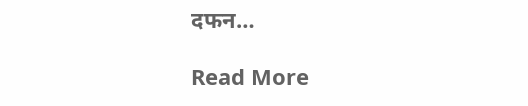दफन…

Read More